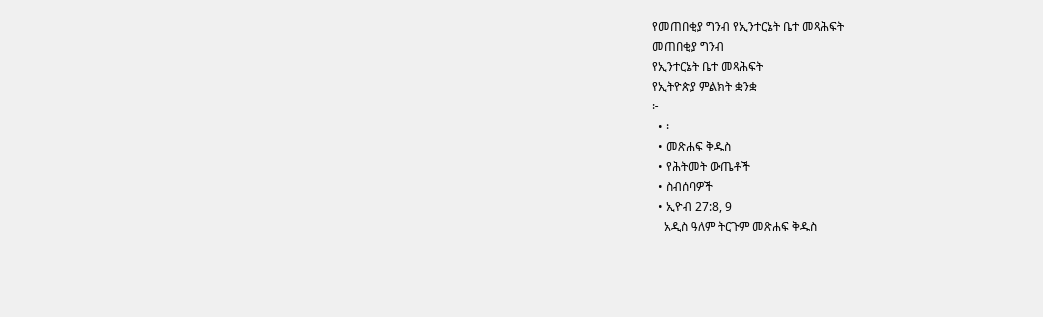የመጠበቂያ ግንብ የኢንተርኔት ቤተ መጻሕፍት
መጠበቂያ ግንብ
የኢንተርኔት ቤተ መጻሕፍት
የኢትዮጵያ ምልክት ቋንቋ
፦
  • ፡
  • መጽሐፍ ቅዱስ
  • የሕትመት ውጤቶች
  • ስብሰባዎች
  • ኢዮብ 27:8, 9
    አዲስ ዓለም ትርጉም መጽሐፍ ቅዱስ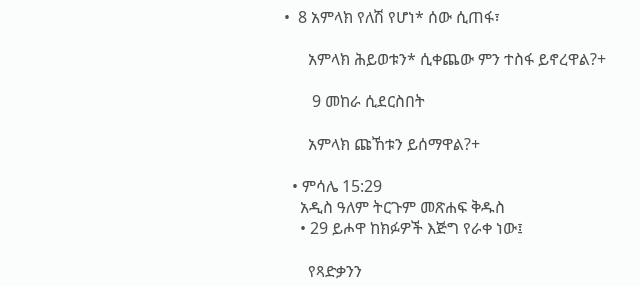•  8 አምላክ የለሽ የሆነ* ሰው ሲጠፋ፣

      አምላክ ሕይወቱን* ሲቀጨው ምን ተስፋ ይኖረዋል?+

       9 መከራ ሲደርስበት

      አምላክ ጩኸቱን ይሰማዋል?+

  • ምሳሌ 15:29
    አዲስ ዓለም ትርጉም መጽሐፍ ቅዱስ
    • 29 ይሖዋ ከክፉዎች እጅግ የራቀ ነው፤

      የጻድቃንን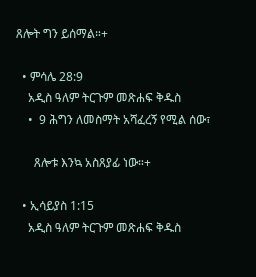ጸሎት ግን ይሰማል።+

  • ምሳሌ 28:9
    አዲስ ዓለም ትርጉም መጽሐፍ ቅዱስ
    •  9 ሕግን ለመስማት አሻፈረኝ የሚል ሰው፣

      ጸሎቱ እንኳ አስጸያፊ ነው።+

  • ኢሳይያስ 1:15
    አዲስ ዓለም ትርጉም መጽሐፍ ቅዱስ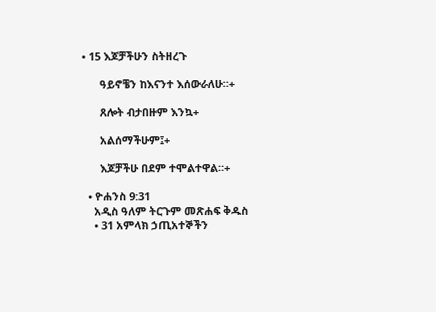• 15 እጆቻችሁን ስትዘረጉ

      ዓይኖቼን ከእናንተ እሰውራለሁ።+

      ጸሎት ብታበዙም እንኳ+

      አልሰማችሁም፤+

      እጆቻችሁ በደም ተሞልተዋል።+

  • ዮሐንስ 9:31
    አዲስ ዓለም ትርጉም መጽሐፍ ቅዱስ
    • 31 አምላክ ኃጢአተኞችን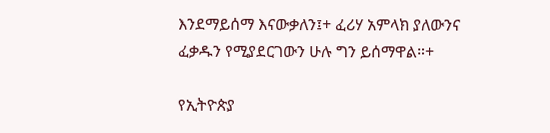እንደማይሰማ እናውቃለን፤+ ፈሪሃ አምላክ ያለውንና ፈቃዱን የሚያደርገውን ሁሉ ግን ይሰማዋል።+

የኢትዮጵያ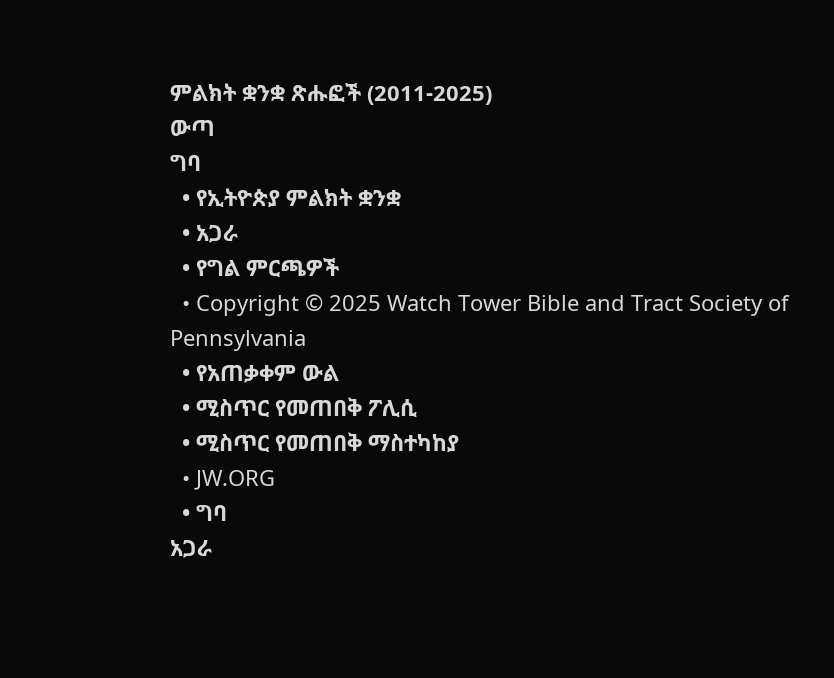ምልክት ቋንቋ ጽሑፎች (2011-2025)
ውጣ
ግባ
  • የኢትዮጵያ ምልክት ቋንቋ
  • አጋራ
  • የግል ምርጫዎች
  • Copyright © 2025 Watch Tower Bible and Tract Society of Pennsylvania
  • የአጠቃቀም ውል
  • ሚስጥር የመጠበቅ ፖሊሲ
  • ሚስጥር የመጠበቅ ማስተካከያ
  • JW.ORG
  • ግባ
አጋራ